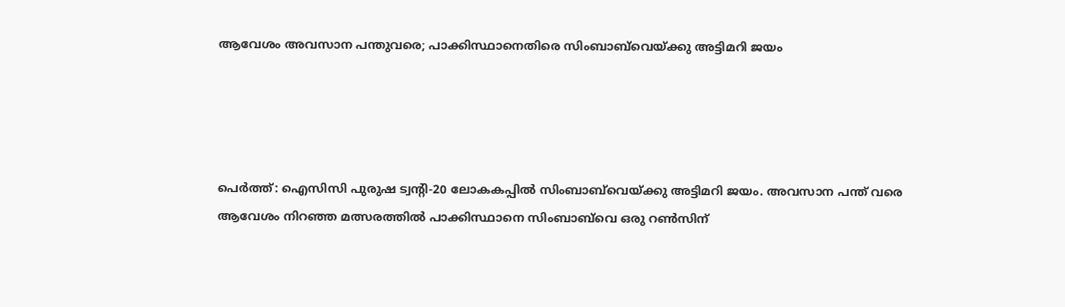ആവേശം അവസാന പന്തുവരെ; പാക്കിസ്ഥാനെതിരെ സിംബാബ്‌വെയ്ക്കു അട്ടിമറി ജയം




പെർത്ത്: ഐസിസി പുരുഷ ട്വന്‍റി-20 ലോകകപ്പിൽ സിംബാബ്‌വെയ്ക്കു അട്ടിമറി ജയം. അവസാന പന്ത് വരെ ആവേശം നിറഞ്ഞ മത്സരത്തിൽ പാക്കിസ്ഥാനെ സിംബാബ്‌വെ ഒരു റൺസിന്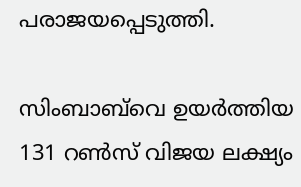പരാജയപ്പെടുത്തി.

സിംബാബ്‌വെ ഉയർത്തിയ 131 റൺസ് വിജയ ലക്ഷ്യം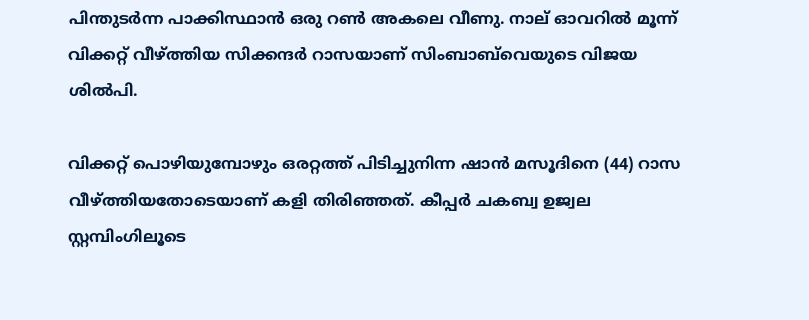പിന്തുടർന്ന പാക്കിസ്ഥാൻ ഒരു റൺ അകലെ വീണു. നാല് ഓവറിൽ മൂന്ന് വിക്കറ്റ് വീഴ്ത്തിയ സിക്കന്ദർ റാസയാണ് സിംബാബ്‌വെയുടെ വിജയ ശിൽപി.

വിക്കറ്റ് പൊഴിയുമ്പോഴും ഒരറ്റത്ത് പിടിച്ചുനിന്ന ഷാൻ മസൂദിനെ (44) റാസ വീഴ്ത്തിയതോടെയാണ് കളി തിരിഞ്ഞത്. കീപ്പർ ചകബ്വ ഉജ്വല സ്റ്റമ്പിംഗിലൂടെ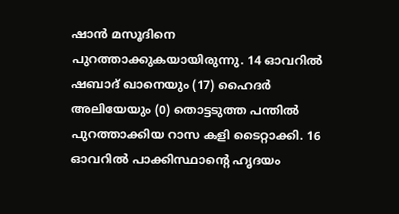ഷാൻ മസൂദിനെ പുറത്താക്കുകയായിരുന്നു. 14 ഓവറിൽ ഷബാദ് ഖാനെയും (17) ഹൈദർ അലിയേയും (0) തൊട്ടടുത്ത പന്തിൽ പുറത്താക്കിയ റാസ കളി ടൈറ്റാക്കി. 16 ഓവറിൽ പാക്കിസ്ഥാന്‍റെ ഹൃദയം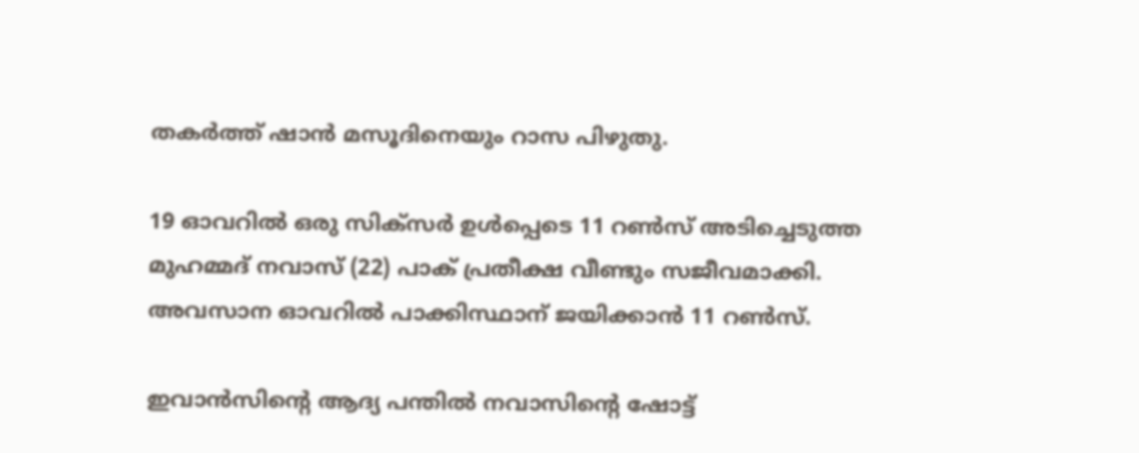തകർത്ത് ഷാൻ മസൂദിനെയും റാസ പിഴുതു.

19 ഓവറിൽ ഒരു സിക്സർ ഉൾപ്പെടെ 11 റൺസ് അടിച്ചെടുത്ത മുഹമ്മദ് നവാസ് (22) പാക് പ്രതീക്ഷ വീണ്ടും സജീവമാക്കി. അവസാന ഓവറിൽ പാക്കിസ്ഥാന് ജയിക്കാൻ 11 റൺസ്.

ഇവാൻസിന്‍റെ ആദ്യ പന്തിൽ നവാസിന്‍റെ ഷോട്ട്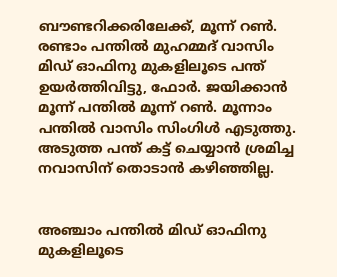ബൗണ്ടറിക്കരിലേക്ക്, മൂന്ന് റൺ. രണ്ടാം പന്തിൽ മുഹമ്മദ് വാസിം മിഡ് ഓഫിനു മുകളിലൂടെ പന്ത് ഉയർത്തിവിട്ടു, ഫോർ. ജയിക്കാൻ മൂന്ന് പന്തിൽ മൂന്ന് റൺ. മൂന്നാം പന്തിൽ വാസിം സിംഗിൾ എടുത്തു. അടുത്ത പന്ത് കട്ട് ചെയ്യാൻ ശ്രമിച്ച നവാസിന് തൊടാൻ കഴിഞ്ഞില്ല.


അഞ്ചാം പന്തിൽ മിഡ് ഓഫിനു മുകളിലൂടെ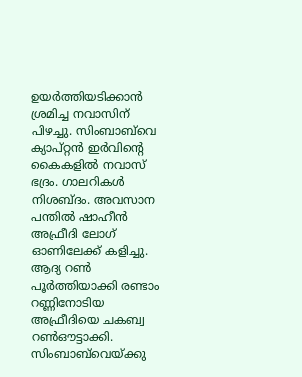ഉയർത്തിയടിക്കാൻ ശ്രമിച്ച നവാസിന് പിഴച്ചു. സിംബാബ്‌വെ ക്യാപ്റ്റൻ ഇർവിന്‍റെ കൈകളിൽ നവാസ് ഭദ്രം. ഗാലറികൾ നിശബ്ദം. അവസാന പന്തിൽ ഷാഹീൻ അഫ്രീദി ലോഗ് ഓണിലേക്ക് കളിച്ചു. ആദ്യ റൺ പൂർത്തിയാക്കി രണ്ടാം റണ്ണിനോടിയ അഫ്രീദിയെ ചകബ്വ റൺഔട്ടാക്കി. സിംബാബ്‌വെയ്ക്കു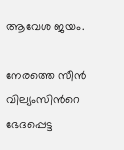ആവേശ ജയം.

നേരത്തെ സീൻ വില്യംസിന്‍റെ ഭേദപ്പെട്ട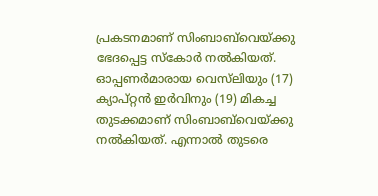പ്രകടനമാണ് സിംബാബ്‌വെയ്ക്കു ഭേദപ്പെട്ട സ്കോർ നൽകിയത്. ഓപ്പണർമാരായ വെസ്‌ലിയും (17) ക്യാപ്റ്റൻ ഇർവിനും (19) മികച്ച തുടക്കമാണ് സിംബാബ്‌വെയ്ക്കു നൽകിയത്. എന്നാൽ‌ തുടരെ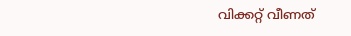വിക്കറ്റ് വീണത്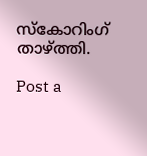സ്കോറിംഗ് താഴ്ത്തി.

Post a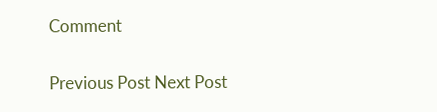Comment

Previous Post Next Post